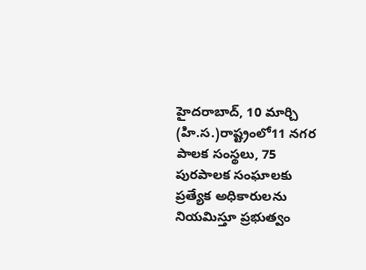హైదరాబాద్, 10 మార్చి (హి.స.)రాష్ట్రంలో11 నగర పాలక సంస్థలు, 75 పురపాలక సంఘాలకు ప్రత్యేక అధికారులను నియమిస్తూ ప్రభుత్వం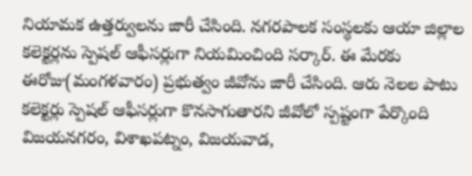నియామక ఉత్తర్వులను జారీ చేసింది. నగరపాలక సంస్థలకు ఆయా జిల్లాల కలెక్టర్లను స్పెషల్ ఆఫీసర్లుగా నియమించింది సర్కార్. ఈ మేరకు ఈరోజు(మంగళవారం) ప్రభుత్వం జీవోను జారీ చేసింది. ఆరు నెలల పాటు కలెక్టర్లు స్పెషల్ ఆఫీసర్లుగా కొనసాగుతారని జీవోలో స్పష్టంగా పేర్కొంది
విజయనగరం, విశాఖపట్నం, విజయవాడ,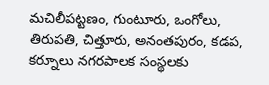మచిలీపట్టణం, గుంటూరు, ఒంగోలు, తిరుపతి, చిత్తూరు, అనంతపురం, కడప, కర్నూలు నగరపాలక సంస్థలకు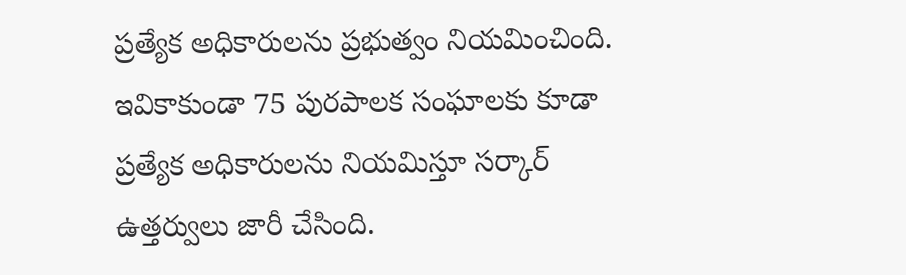ప్రత్యేక అధికారులను ప్రభుత్వం నియమించింది. ఇవికాకుండా 75 పురపాలక సంఘాలకు కూడా ప్రత్యేక అధికారులను నియమిస్తూ సర్కార్ ఉత్తర్వులు జారీ చేసింది.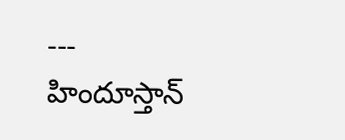---
హిందూస్తాన్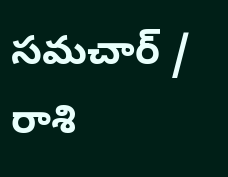సమచార్ / రాశి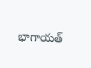భాగాయత్